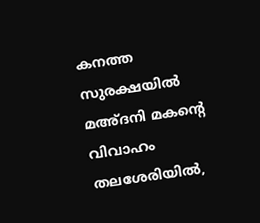കനത്ത സുരക്ഷയില്‍ മഅ്ദനി മകന്റെ വിവാഹം തലശേരിയില്‍,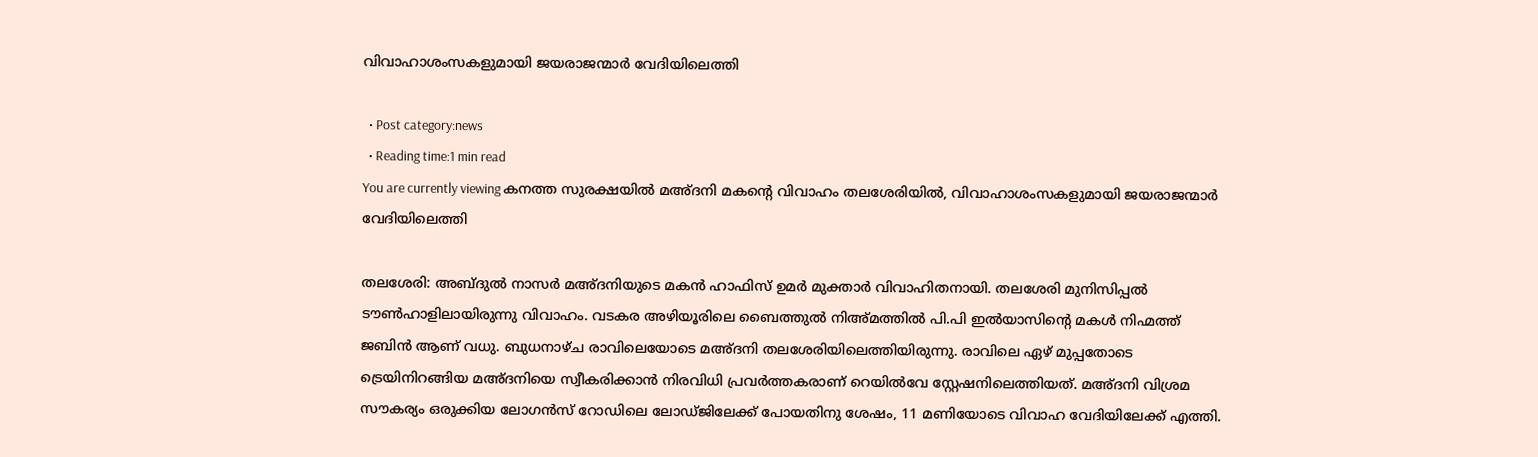വിവാഹാശംസകളുമായി ജയരാജന്മാര്‍ വേദിയിലെത്തി

  • Post category:news
  • Reading time:1 min read
You are currently viewing കനത്ത സുരക്ഷയില്‍ മഅ്ദനി മകന്റെ വിവാഹം തലശേരിയില്‍, വിവാഹാശംസകളുമായി ജയരാജന്മാര്‍ വേദിയിലെത്തി

തലശേരി: അബ്ദുല്‍ നാസര്‍ മഅ്ദനിയുടെ മകന്‍ ഹാഫിസ് ഉമര്‍ മുക്താര്‍ വിവാഹിതനായി. തലശേരി മുനിസിപ്പല്‍ ടൗണ്‍ഹാളിലായിരുന്നു വിവാഹം. വടകര അഴിയൂരിലെ ബൈത്തുല്‍ നിഅ്മത്തില്‍ പി.പി ഇല്‍യാസിന്റെ മകള്‍ നിഹ്മത്ത് ജബിന്‍ ആണ് വധു. ബുധനാഴ്ച രാവിലെയോടെ മഅ്ദനി തലശേരിയിലെത്തിയിരുന്നു. രാവിലെ ഏഴ് മുപ്പതോടെ ട്രെയിനിറങ്ങിയ മഅ്ദനിയെ സ്വീകരിക്കാന്‍ നിരവിധി പ്രവര്‍ത്തകരാണ് റെയില്‍വേ സ്റ്റേഷനിലെത്തിയത്. മഅ്ദനി വിശ്രമ സൗകര്യം ഒരുക്കിയ ലോഗന്‍സ് റോഡിലെ ലോഡ്ജിലേക്ക് പോയതിനു ശേഷം, 11 മണിയോടെ വിവാഹ വേദിയിലേക്ക് എത്തി.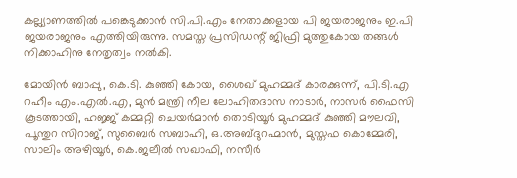കല്ല്യാണത്തില്‍ പങ്കെടുക്കാന്‍ സി.പി.എം നേതാക്കളായ പി ജയരാജനും ഇ.പി ജയരാജനും എത്തിയിരുന്നു. സമസ്ത പ്രസിഡന്റ് ജിഫ്രി മുത്തുകോയ തങ്ങള്‍ നിക്കാഹിനു നേതൃത്വം നല്‍കി.

മോയിന്‍ ബാപ്പു, കെ.ടി. കുഞ്ഞി കോയ, ശൈഖ് മുഹമ്മദ് കാരക്കുന്ന്, പി.ടി.എ റഹീം എം.എല്‍.എ, മുന്‍ മന്ത്രി നീല ലോഹിതദാസ നാടാര്‍, നാസര്‍ ഫൈസി കൂടത്തായി, ഹജ്ജ് കമ്മറ്റി ചെയര്‍മാന്‍ തൊടിയൂര്‍ മുഹമ്മദ് കുഞ്ഞി മൗലവി, പൂന്തുറ സിറാജ്, സുബൈര്‍ സബാഹി, ഒ.അബ്ദുറഹ്മാന്‍, മുസ്തഫ കൊമ്മേരി, സാലിം അഴിയൂര്‍, കെ.ജലീല്‍ സഖാഫി, നസീര്‍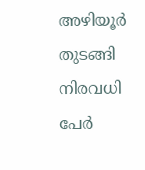അഴിയൂര്‍ തുടങ്ങി നിരവധി പേര്‍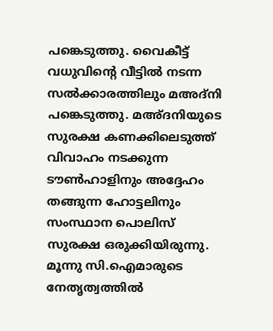പങ്കെടുത്തു. വൈകീട്ട് വധുവിന്റെ വീട്ടില്‍ നടന്ന സല്‍ക്കാരത്തിലും മഅദ്‌നി പങ്കെടുത്തു. മഅ്ദനിയുടെ സുരക്ഷ കണക്കിലെടുത്ത് വിവാഹം നടക്കുന്ന ടൗണ്‍ഹാളിനും അദ്ദേഹം തങ്ങുന്ന ഹോട്ടലിനും സംസ്ഥാന പൊലിസ് സുരക്ഷ ഒരുക്കിയിരുന്നു. മൂന്നു സി.ഐമാരുടെ നേതൃത്വത്തില്‍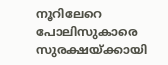നൂറിലേറെ പോലിസുകാരെ സുരക്ഷയ്ക്കായി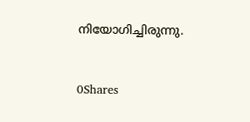നിയോഗിച്ചിരുന്നു.



0Shares